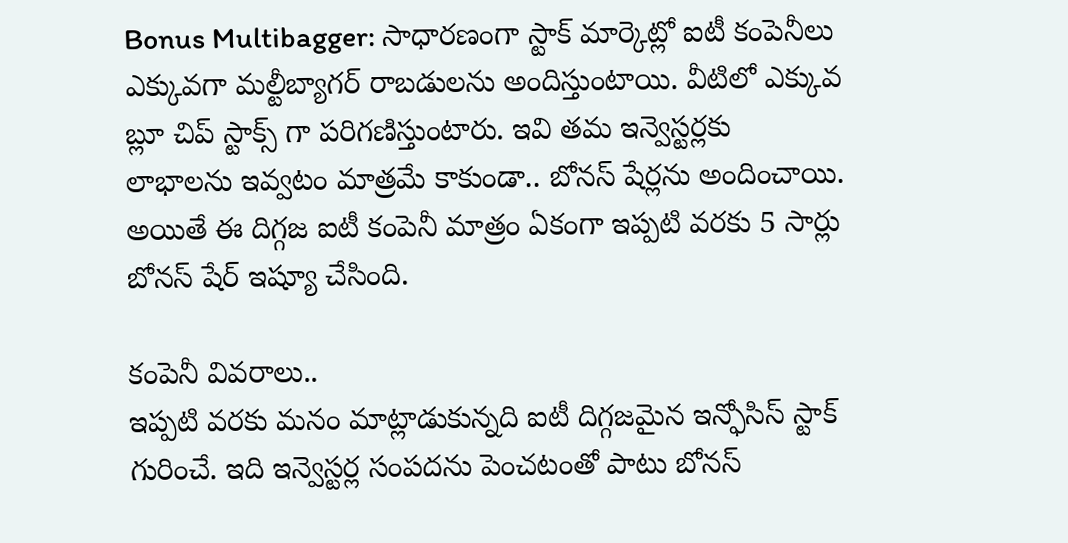Bonus Multibagger: సాధారణంగా స్టాక్ మార్కెట్లో ఐటీ కంపెనీలు ఎక్కువగా మల్టీబ్యాగర్ రాబడులను అందిస్తుంటాయి. వీటిలో ఎక్కువ బ్లూ చిప్ స్టాక్స్ గా పరిగణిస్తుంటారు. ఇవి తమ ఇన్వెస్టర్లకు లాభాలను ఇవ్వటం మాత్రమే కాకుండా.. బోనస్ షేర్లను అందించాయి. అయితే ఈ దిగ్గజ ఐటీ కంపెనీ మాత్రం ఏకంగా ఇప్పటి వరకు 5 సార్లు బోనస్ షేర్ ఇష్యూ చేసింది.

కంపెనీ వివరాలు..
ఇప్పటి వరకు మనం మాట్లాడుకున్నది ఐటీ దిగ్గజమైన ఇన్ఫోసిస్ స్టాక్ గురించే. ఇది ఇన్వెస్టర్ల సంపదను పెంచటంతో పాటు బోనస్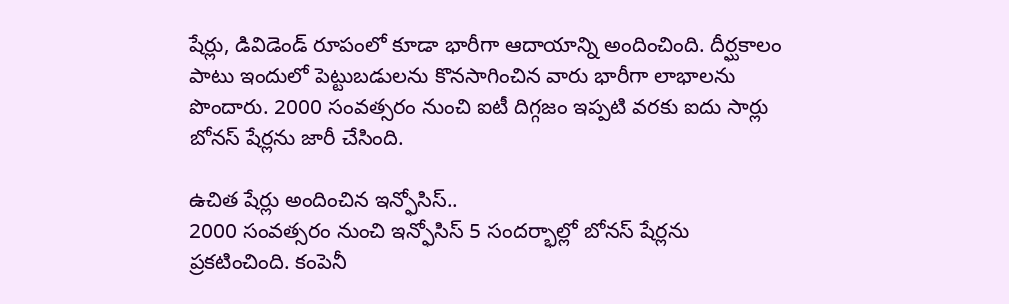షేర్లు, డివిడెండ్ రూపంలో కూడా భారీగా ఆదాయాన్ని అందించింది. దీర్ఘకాలం పాటు ఇందులో పెట్టుబడులను కొనసాగించిన వారు భారీగా లాభాలను పొందారు. 2000 సంవత్సరం నుంచి ఐటీ దిగ్గజం ఇప్పటి వరకు ఐదు సార్లు బోనస్ షేర్లను జారీ చేసింది.

ఉచిత షేర్లు అందించిన ఇన్ఫోసిస్..
2000 సంవత్సరం నుంచి ఇన్ఫోసిస్ 5 సందర్భాల్లో బోనస్ షేర్లను ప్రకటించింది. కంపెనీ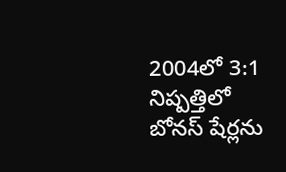2004లో 3:1 నిష్పత్తిలో బోనస్ షేర్లను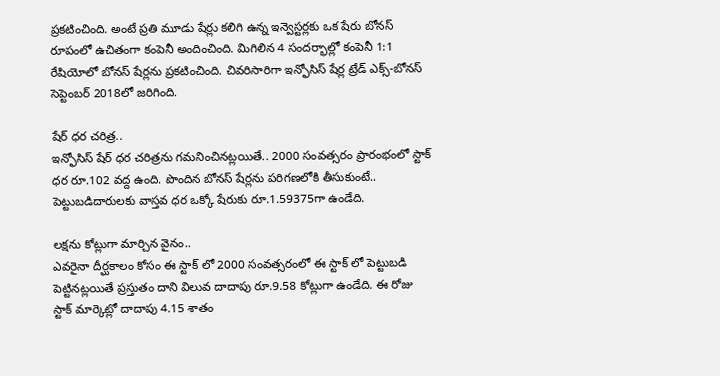ప్రకటించింది. అంటే ప్రతి మూడు షేర్లు కలిగి ఉన్న ఇన్వెస్టర్లకు ఒక షేరు బోనస్ రూపంలో ఉచితంగా కంపెనీ అందించింది. మిగిలిన 4 సందర్భాల్లో కంపెనీ 1:1 రేషియోలో బోనస్ షేర్లను ప్రకటించింది. చివరిసారిగా ఇన్ఫోసిస్ షేర్ల ట్రేడ్ ఎక్స్-బోనస్ సెప్టెంబర్ 2018లో జరిగింది.

షేర్ ధర చరిత్ర..
ఇన్ఫోసిస్ షేర్ ధర చరిత్రను గమనించినట్లయితే.. 2000 సంవత్సరం ప్రారంభంలో స్టాక్ ధర రూ.102 వద్ద ఉంది. పొందిన బోనస్ షేర్లను పరిగణలోకి తీసుకుంటే.. పెట్టుబడిదారులకు వాస్తవ ధర ఒక్కో షేరుకు రూ.1.59375గా ఉండేది.

లక్షను కోట్లుగా మార్చిన వైనం..
ఎవరైనా దీర్ఘకాలం కోసం ఈ స్టాక్ లో 2000 సంవత్సరంలో ఈ స్టాక్ లో పెట్టుబడి పెట్టినట్లయితే ప్రస్తుతం దాని విలువ దాదాపు రూ.9.58 కోట్లుగా ఉండేది. ఈ రోజు స్టాక్ మార్కెట్లో దాదాపు 4.15 శాతం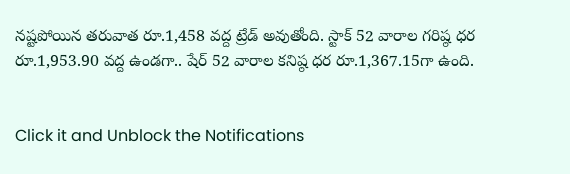నష్టపోయిన తరువాత రూ.1,458 వద్ద ట్రేడ్ అవుతోంది. స్టాక్ 52 వారాల గరిష్ఠ ధర రూ.1,953.90 వద్ద ఉండగా.. షేర్ 52 వారాల కనిష్ఠ ధర రూ.1,367.15గా ఉంది.


Click it and Unblock the Notifications